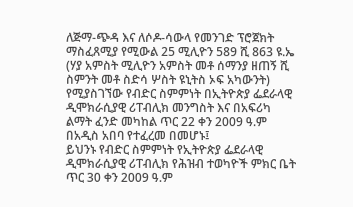ለጅማ-ጭዳ እና ለሶዶ-ሳውላ የመንገድ ፕሮጀክት ማስፈጸሚያ የሚውል 25 ሚሊዮን 589 ሺ 863 ዩ.ኤ (ሃያ አምስት ሚሊዮን አምስት መቶ ሰማንያ ዘጠኝ ሺ ስምንት መቶ ስድሳ ሦስት ዩኒትስ ኦፍ አካውንት) የሚያስገኘው የብድር ስምምነት በኢትዮጵያ ፌደራላዊ ዲሞክራሲያዊ ሪፐብሊክ መንግስት እና በአፍሪካ ልማት ፈንድ መካከል ጥር 22 ቀን 2009 ዓ.ም በአዲስ አበባ የተፈረመ በመሆኑ፤
ይህንኑ የብድር ስምምነት የኢትዮጵያ ፌደራላዊ ዲሞክራሲያዊ ሪፐብሊክ የሕዝብ ተወካዮች ምክር ቤት ጥር 30 ቀን 2009 ዓ.ም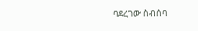ባደረገው ስብሰባ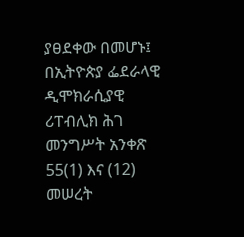ያፀደቀው በመሆኑ፤
በኢትዮጵያ ፌደራላዊ ዲሞክራሲያዊ ሪፐብሊክ ሕገ መንግሥት አንቀጽ 55(1) እና (12) መሠረት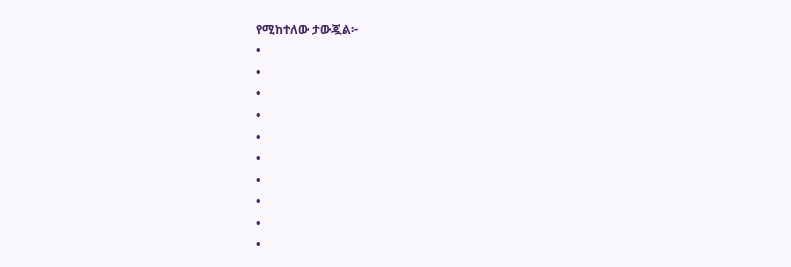የሚከተለው ታውጇል፦
•
•
•
•
•
•
•
•
•
•